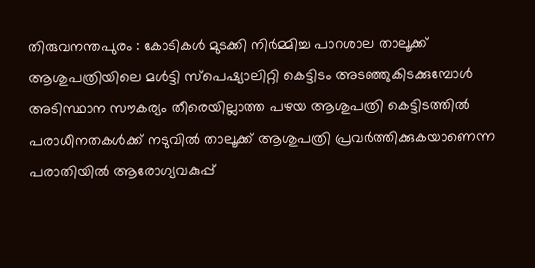തിരുവനന്തപുരം : കോടികൾ മുടക്കി നിർമ്മിച്ച പാറശാല താലൂക്ക് ആശുപത്രിയിലെ മൾട്ടി സ്പെഷ്യാലിറ്റി കെട്ടിടം അടഞ്ഞുകിടക്കുമ്പോൾ
അടിസ്ഥാന സൗകര്യം തീരെയില്ലാത്ത പഴയ ആശുപത്രി കെട്ടിടത്തിൽ പരാധീനതകൾക്ക് നടുവിൽ താലൂക്ക് ആശുപത്രി പ്രവർത്തിക്കുകയാണെന്ന പരാതിയിൽ ആരോഗ്യവകുപ്പ്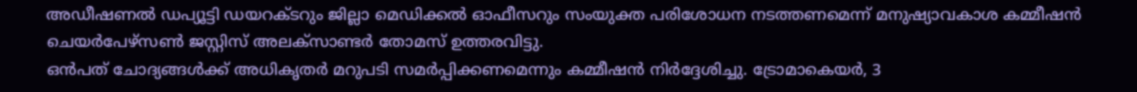അഡീഷണൽ ഡപ്യൂട്ടി ഡയറക്ടറും ജില്ലാ മെഡിക്കൽ ഓഫീസറും സംയുക്ത പരിശോധന നടത്തണമെന്ന് മനുഷ്യാവകാശ കമ്മീഷൻ ചെയർപേഴ്സൺ ജസ്റ്റിസ് അലക്സാണ്ടർ തോമസ് ഉത്തരവിട്ടു.
ഒൻപത് ചോദ്യങ്ങൾക്ക് അധികൃതർ മറുപടി സമർപ്പിക്കണമെന്നും കമ്മീഷൻ നിർദ്ദേശിച്ചു. ട്രോമാകെയർ, 3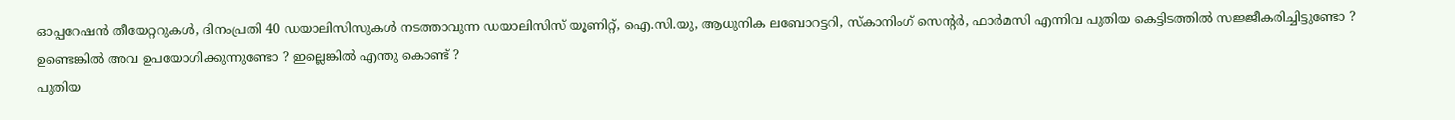ഓപ്പറേഷൻ തീയേറ്ററുകൾ, ദിനംപ്രതി 40 ഡയാലിസിസുകൾ നടത്താവുന്ന ഡയാലിസിസ് യൂണിറ്റ്, ഐ.സി.യു, ആധുനിക ലബോറട്ടറി, സ്കാനിംഗ് സെന്റർ, ഫാർമസി എന്നിവ പുതിയ കെട്ടിടത്തിൽ സജ്ജീകരിച്ചിട്ടുണ്ടോ ? ഉണ്ടെങ്കിൽ അവ ഉപയോഗിക്കുന്നുണ്ടോ ? ഇല്ലെങ്കിൽ എന്തു കൊണ്ട് ?
പുതിയ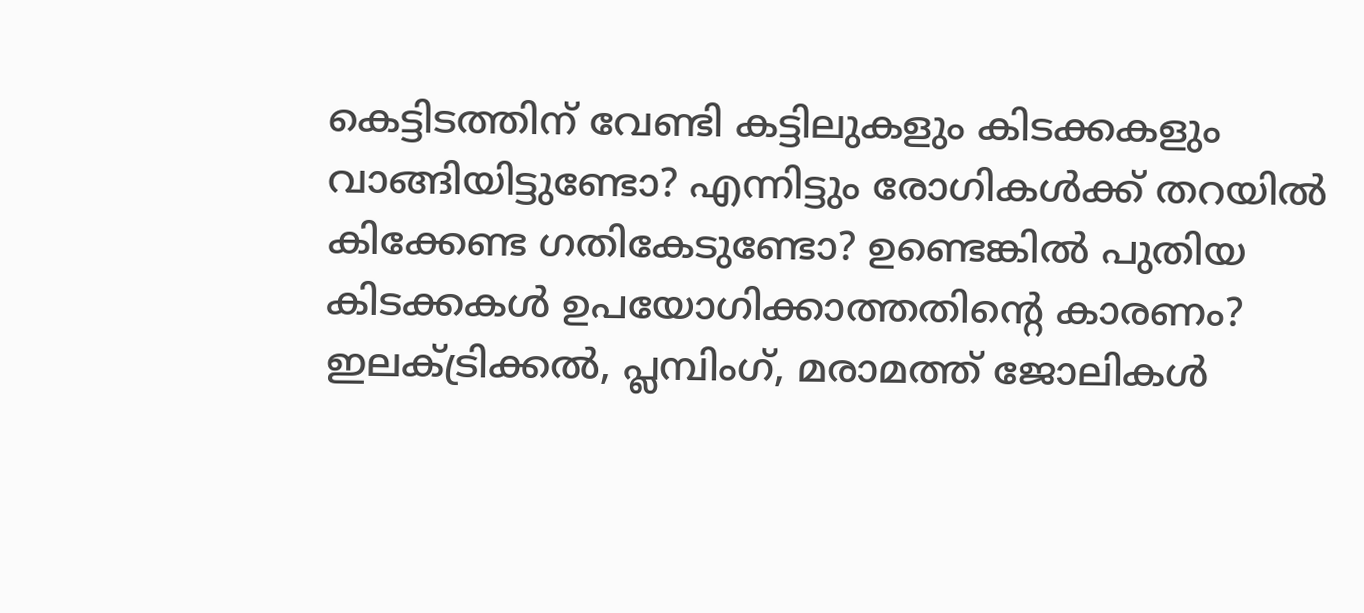കെട്ടിടത്തിന് വേണ്ടി കട്ടിലുകളും കിടക്കകളും വാങ്ങിയിട്ടുണ്ടോ? എന്നിട്ടും രോഗികൾക്ക് തറയിൽ കിക്കേണ്ട ഗതികേടുണ്ടോ? ഉണ്ടെങ്കിൽ പുതിയ കിടക്കകൾ ഉപയോഗിക്കാത്തതിന്റെ കാരണം?
ഇലക്ട്രിക്കൽ, പ്ലമ്പിംഗ്, മരാമത്ത് ജോലികൾ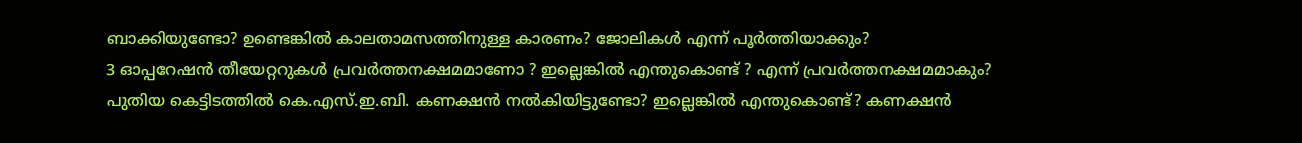ബാക്കിയുണ്ടോ? ഉണ്ടെങ്കിൽ കാലതാമസത്തിനുള്ള കാരണം? ജോലികൾ എന്ന് പൂർത്തിയാക്കും?
3 ഓപ്പറേഷൻ തീയേറ്ററുകൾ പ്രവർത്തനക്ഷമമാണോ ? ഇല്ലെങ്കിൽ എന്തുകൊണ്ട് ? എന്ന് പ്രവർത്തനക്ഷമമാകും?
പുതിയ കെട്ടിടത്തിൽ കെ.എസ്.ഇ.ബി. കണക്ഷൻ നൽകിയിട്ടുണ്ടോ? ഇല്ലെങ്കിൽ എന്തുകൊണ്ട്? കണക്ഷൻ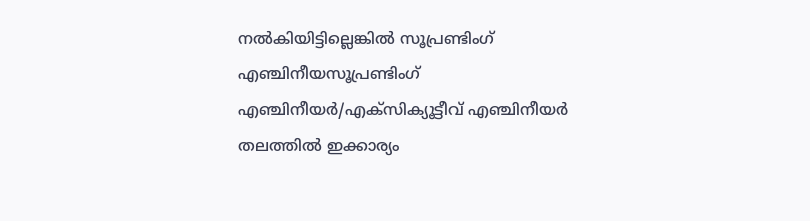നൽകിയിട്ടില്ലെങ്കിൽ സൂപ്രണ്ടിംഗ് എഞ്ചിനീയസൂപ്രണ്ടിംഗ് എഞ്ചിനീയർ/എക്സിക്യൂട്ടീവ് എഞ്ചിനീയർ തലത്തിൽ ഇക്കാര്യം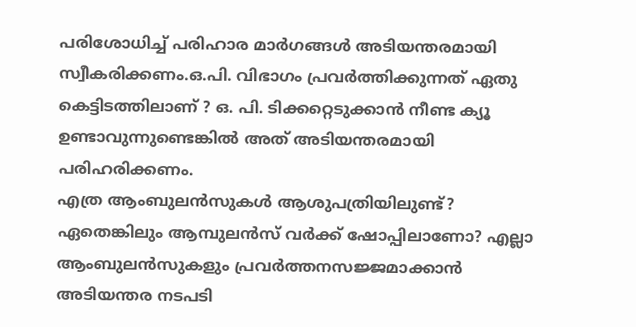പരിശോധിച്ച് പരിഹാര മാർഗങ്ങൾ അടിയന്തരമായി സ്വീകരിക്കണം.ഒ.പി. വിഭാഗം പ്രവർത്തിക്കുന്നത് ഏതു കെട്ടിടത്തിലാണ് ? ഒ. പി. ടിക്കറ്റെടുക്കാൻ നീണ്ട ക്യൂ ഉണ്ടാവുന്നുണ്ടെങ്കിൽ അത് അടിയന്തരമായി പരിഹരിക്കണം.
എത്ര ആംബുലൻസുകൾ ആശുപത്രിയിലുണ്ട്? ഏതെങ്കിലും ആമ്പുലൻസ് വർക്ക് ഷോപ്പിലാണോ? എല്ലാ ആംബുലൻസുകളും പ്രവർത്തനസജ്ജമാക്കാൻ അടിയന്തര നടപടി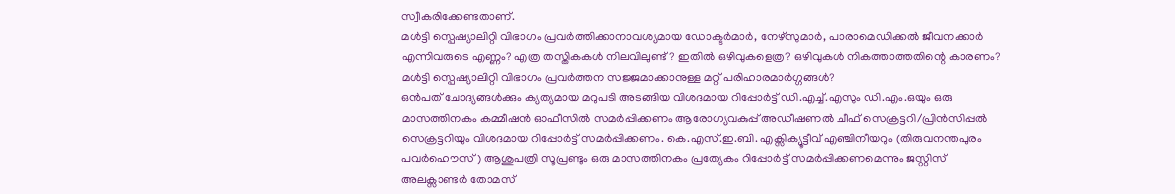സ്വീകരിക്കേണ്ടതാണ്.
മൾട്ടി സ്പെഷ്യാലിറ്റി വിഭാഗം പ്രവർത്തിക്കാനാവശ്യമായ ഡോക്ടർമാർ, നേഴ്സുമാർ, പാരാമെഡിക്കൽ ജീവനക്കാർ എന്നിവരുടെ എണ്ണം? എത്ര തസ്തികകൾ നിലവിലുണ്ട് ? ഇതിൽ ഒഴിവുകളെത്ര? ഒഴിവുകൾ നികത്താത്തതിന്റെ കാരണം?
മൾട്ടി സ്പെഷ്യാലിറ്റി വിഭാഗം പ്രവർത്തന സജ്ജമാക്കാനുള്ള മറ്റ് പരിഹാരമാർഗ്ഗങ്ങൾ?
ഒൻപത് ചോദ്യങ്ങൾക്കും ക്യത്യമായ മറുപടി അടങ്ങിയ വിശദമായ റിപ്പോർട്ട് ഡി.എച്ച്.എസും ഡി.എം.ഒയും ഒരു മാസത്തിനകം കമ്മീഷൻ ഓഫീസിൽ സമർപ്പിക്കണം ആരോഗ്യവകുപ്പ് അഡീഷണൽ ചീഫ് സെക്രട്ടറി/പ്രിൻസിപ്പൽ സെക്രട്ടറിയും വിശദമായ റിപ്പോർട്ട് സമർപ്പിക്കണം. കെ.എസ്.ഇ.ബി. എക്സിക്യൂട്ടീവ് എഞ്ചിനീയറും (തിരുവനന്തപുരം പവർഹൌസ്) ആശുപത്രി സൂപ്രണ്ടും ഒരു മാസത്തിനകം പ്രത്യേകം റിപ്പോർട്ട് സമർപ്പിക്കണമെന്നും ജസ്റ്റിസ് അലക്സാണ്ടർ തോമസ്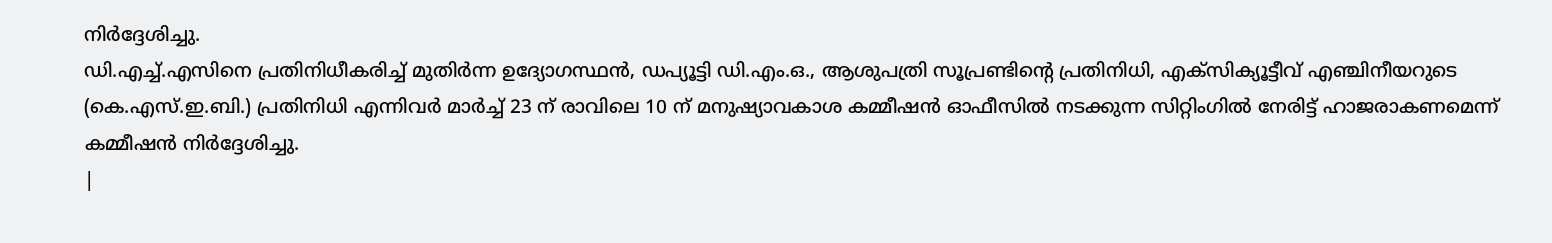നിർദ്ദേശിച്ചു.
ഡി.എച്ച്.എസിനെ പ്രതിനിധീകരിച്ച് മുതിർന്ന ഉദ്യോഗസ്ഥൻ, ഡപ്യൂട്ടി ഡി.എം.ഒ., ആശുപത്രി സൂപ്രണ്ടിന്റെ പ്രതിനിധി, എക്സിക്യൂട്ടീവ് എഞ്ചിനീയറുടെ (കെ.എസ്.ഇ.ബി.) പ്രതിനിധി എന്നിവർ മാർച്ച് 23 ന് രാവിലെ 10 ന് മനുഷ്യാവകാശ കമ്മീഷൻ ഓഫീസിൽ നടക്കുന്ന സിറ്റിംഗിൽ നേരിട്ട് ഹാജരാകണമെന്ന് കമ്മീഷൻ നിർദ്ദേശിച്ചു.
|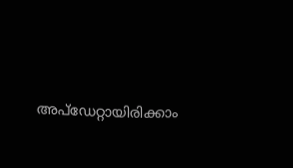അപ്ഡേറ്റായിരിക്കാം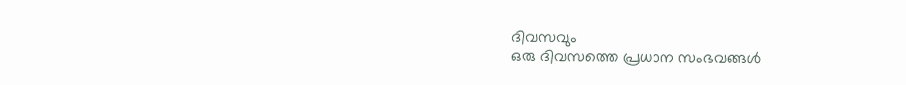ദിവസവും
ഒരു ദിവസത്തെ പ്രധാന സംഭവങ്ങൾ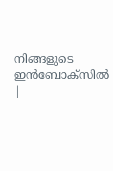നിങ്ങളുടെ ഇൻബോക്സിൽ |